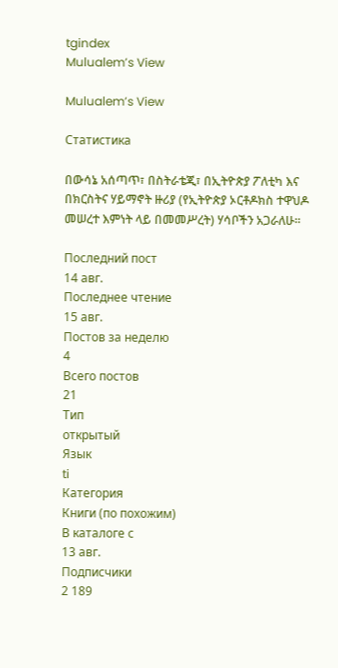tgindex
Mulualem’s View

Mulualem’s View

Статистика

በውሳኔ አሰጣጥ፣ በስትራቴጂ፣ በኢትዮጵያ ፖለቲካ እና በክርስትና ሃይማኖት ዙሪያ (የኢትዮጵያ ኦርቶዶክስ ተዋህዶ መሠረተ እምነት ላይ በመመሥረት) ሃሳቦችን አጋራለሁ።

Последний пост
14 авг.
Последнее чтение
15 авг.
Постов за неделю
4
Всего постов
21
Тип
открытый
Язык
ti
Категория
Книги (по похожим)
В каталоге с
13 авг.
Подписчики
2 189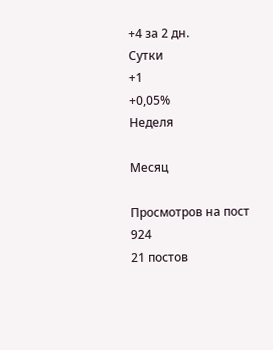+4 за 2 дн.
Сутки
+1
+0,05%
Неделя

Месяц

Просмотров на пост
924
21 постов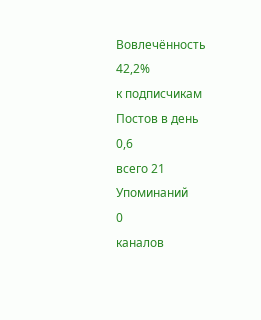Вовлечённость
42,2%
к подписчикам
Постов в день
0,6
всего 21
Упоминаний
0
каналов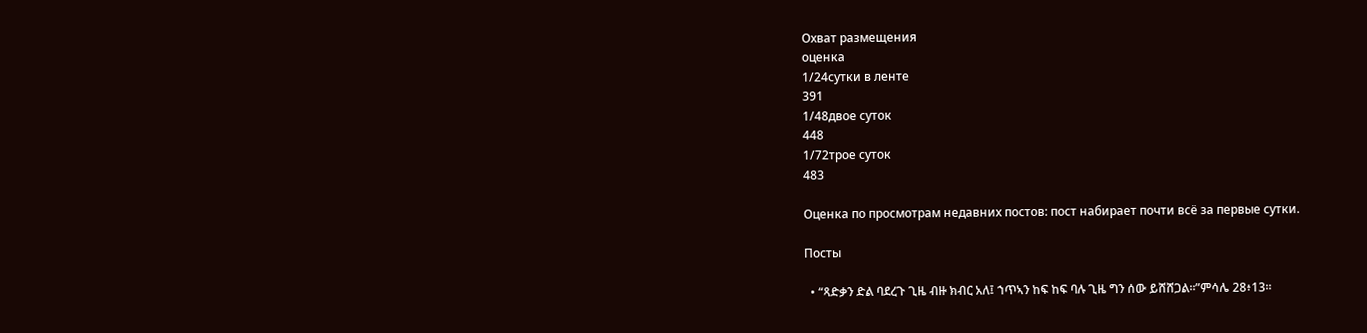Охват размещения
оценка
1/24сутки в ленте
391
1/48двое суток
448
1/72трое суток
483

Оценка по просмотрам недавних постов: пост набирает почти всё за первые сутки.

Посты

  • “ጻድቃን ድል ባደረጉ ጊዜ ብዙ ክብር አለ፤ ኀጥኣን ከፍ ከፍ ባሉ ጊዜ ግን ሰው ይሸሸጋል።”ምሳሌ 28፥13።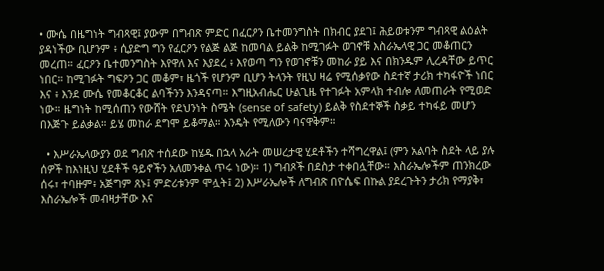• ሙሴ በዜግነት ግብጻዊ፤ ያውም በግብጽ ምድር በፈርዖን ቤተመንግስት በክብር ያደገ፤ ሕይወቱንም ግብጻዊ ልዕልት ያዳነችው ቢሆንም ፥ ሲያድግ ግን የፈርዖን የልጅ ልጅ ከመባል ይልቅ ከሚገፉት ወገኖቹ እስራኤላዊ ጋር መቆጠርን መረጠ። ፈርዖን ቤተመንግስት እየዋለ እና እያደረ ፥ እየወጣ ግን የወገኖቹን መከራ ያይ እና በክንዱም ሊረዳቸው ይጥር ነበር። ከሚገፉት ግፍዖን ጋር መቆም፣ ዜጎች የሆንም ቢሆን ትላንት የዚህ ዛሬ የሚሰቃየው ስደተኛ ታሪክ ተካፋዮች ነበር እና ፥ እንደ ሙሴ የመቆርቆር ልባችንን እንዳናጣ። እግዚአብሔር ሁልጊዜ የተገፉት አምላክ ተብሎ ለመጠራት የሚወድ ነው። ዜግነት ከሚሰጠን የውሸት የደህንነት ስሜት (sense of safety) ይልቅ የስደተኞች ስቃይ ተካፋይ መሆን በእጅጉ ይልቃል። ይሄ መከራ ደግሞ ይቆማል። እንዴት የሚለውን ባናዋቅም።

  • እሥራኤላውያን ወደ ግብጽ ተሰደው ከሄዱ በኋላ አራት መሠረታዊ ሂደቶችን ተሻግረዋል፤ (ምን አልባት ስደት ላይ ያሉ ሰዎች ከእነዚህ ሂደቶች ዓይኖችን አለመንቀል ጥሩ ነው)። 1) ግብጾች በደስታ ተቀበሏቸው። እስራኤሎችም ጠንክረው ሰሩ፣ ተባዙም፥ አጅግም ጸኑ፤ ምድሪቱንም ሞሏት፤ 2) እሥራኤሎች ለግብጽ በዮሴፍ በኩል ያደረጉትን ታሪክ የማያቅ፣ እስራኤሎች መብዛታቸው እና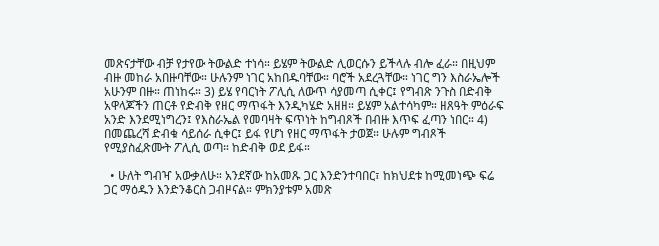መጽናታቸው ብቻ የታየው ትውልድ ተነሳ። ይሄም ትውልድ ሊወርሱን ይችላሉ ብሎ ፈራ። በዚህም ብዙ መከራ አበዙባቸው። ሁሉንም ነገር አከበዱባቸው። ባሮች አደረጓቸው። ነገር ግን እስራኤሎች አሁንም በዙ። ጠነከሩ። 3) ይሄ የባርነት ፖሊሲ ለውጥ ሳያመጣ ሲቀር፤ የግብጽ ንጉስ በድብቅ አዋላጆችን ጠርቶ የድብቅ የዘር ማጥፋት እንዲካሄድ አዘዘ። ይሄም አልተሳካም። ዘጸዓት ምዕራፍ አንድ እንደሚነግረን፤ የእስራኤል የመባዛት ፍጥነት ከግብጾች በብዙ እጥፍ ፈጣን ነበር። 4) በመጨረሻ ድብቁ ሳይሰራ ሲቀር፤ ይፋ የሆነ የዘር ማጥፋት ታወጀ። ሁሉም ግብጾች የሚያስፈጽሙት ፖሊሲ ወጣ። ከድብቅ ወደ ይፋ።

  • ሁለት ግብዣ አውቃለሁ። አንደኛው ከአመጹ ጋር እንድንተባበር፣ ከክህደቱ ከሚመነጭ ፍሬ ጋር ማዕዱን እንድንቆርስ ጋብዞናል። ምክንያቱም አመጽ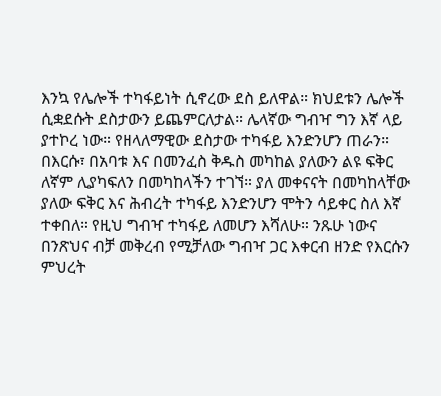እንኳ የሌሎች ተካፋይነት ሲኖረው ደስ ይለዋል። ክህደቱን ሌሎች ሲቋደሱት ደስታውን ይጨምርለታል። ሌላኛው ግብዣ ግን እኛ ላይ ያተኮረ ነው። የዘላለማዊው ደስታው ተካፋይ እንድንሆን ጠራን። በእርሱ፣ በአባቱ እና በመንፈስ ቅዱስ መካከል ያለውን ልዩ ፍቅር ለኛም ሊያካፍለን በመካከላችን ተገኘ። ያለ መቀናናት በመካከላቸው ያለው ፍቅር እና ሕብረት ተካፋይ እንድንሆን ሞትን ሳይቀር ስለ እኛ ተቀበለ። የዚህ ግብዣ ተካፋይ ለመሆን እሻለሁ። ንጹሁ ነውና በንጽህና ብቻ መቅረብ የሚቻለው ግብዣ ጋር እቀርብ ዘንድ የእርሱን ምህረት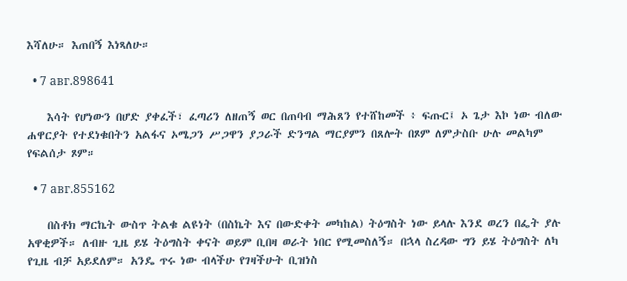እሻለሁ። እጠበኝ እነጻለሁ።

  • 7 авг.898641

    እሳት የሆነውን በሆድ ያቀፈች፣ ፈጣሪን ለዘጠኝ ወር በጠባብ ማሕጸን የተሸከመች ፥ ፍጡር፤ ኦ ጌታ እኮ ነው ብለው ሐዋርያት የተደነቁበትን አልፋና ኦሜጋን ሥጋዋን ያጋራች ድንግል ማርያምን በጸሎት በጾም ለምታስቡ ሁሉ መልካም የፍልሰታ ጾም።

  • 7 авг.855162

    በስቶክ ማርኬት ውስጥ ትልቁ ልዩነት (በስኬት እና በውድቀት መካከል) ትዕግስት ነው ይላሉ እንደ ወረን በፌት ያሉ አዋቂዎች። ለብዙ ጊዜ ይሄ ትዕግስት ቀናት ወይም ቢበዛ ወራት ነበር የሚመስለኝ። በኋላ ስረዳው ግን ይሄ ትዕግስት ለካ የጊዜ ብቻ አይደለም። አንዴ ጥሩ ነው ብላችሁ የገዛችሁት ቢዝነስ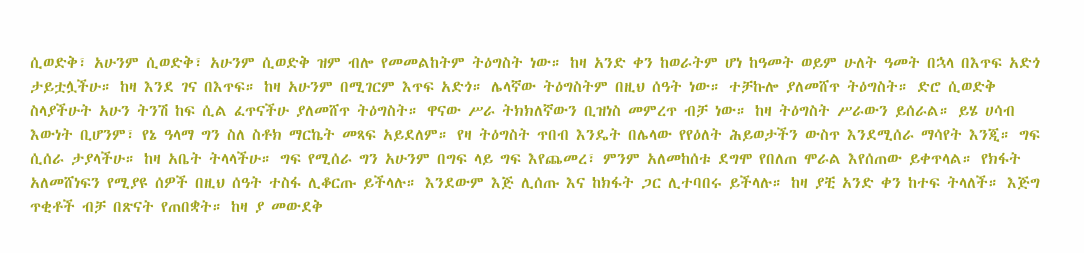ሲወድቅ፣ አሁንም ሲወድቅ፣ አሁንም ሲወድቅ ዝም ብሎ የመመልከትም ትዕግስት ነው። ከዛ አንድ ቀን ከወራትም ሆነ ከዓመት ወይም ሁለት ዓመት በኋላ በእጥፍ አድጎ ታይቷሏችሁ። ከዛ እንደ ገና በእጥፍ። ከዛ አሁንም በሚገርም እጥፍ አድጎ። ሌላኛው ትዕግስትም በዚህ ሰዓት ነው። ተቻኩሎ ያለመሸጥ ትዕግስት። ድሮ ሲወድቅ ስላያችሁት አሁን ትንሽ ከፍ ሲል ፈጥናችሁ ያለመሸጥ ትዕግስት። ዋናው ሥራ ትክክለኛውን ቢዝነስ መምረጥ ብቻ ነው። ከዛ ትዕግስት ሥራውን ይሰራል። ይሄ ሀሳብ እውነት ቢሆንም፣ የኔ ዓላማ ግን ስለ ስቶክ ማርኬት መጻፍ አይደለም። የዛ ትዕግስት ጥበብ እንዴት በሌላው የየዕለት ሕይወታችን ውስጥ እንደሚሰራ ማሳየት እንጂ። ግፍ ሲሰራ ታያላችሁ። ከዛ አቤት ትላላችሁ። ግፍ የሚሰራ ግን አሁንም በግፍ ላይ ግፍ እየጨመረ፣ ምንም አለመከሰቱ ደግሞ የበለጠ ሞራል እየሰጠው ይቀጥላል። የክፋት አለመሸነፍን የሚያዩ ሰዎች በዚህ ሰዓት ተስፋ ሊቆርጡ ይችላሉ። እንደውም እጅ ሊሰጡ እና ከክፋት ጋር ሊተባበሩ ይችላሉ። ከዛ ያቺ አንድ ቀን ከተፍ ትላለች። እጅግ ጥቂቶች ብቻ በጽናት የጠበቋት። ከዛ ያ መውደቅ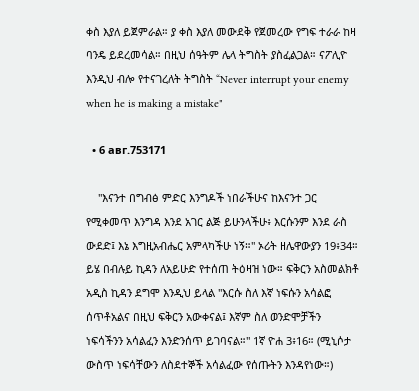ቀስ እያለ ይጀምራል። ያ ቀስ እያለ መውደቅ የጀመረው የግፍ ተራራ ከዛ ባንዴ ይደረመሳል። በዚህ ሰዓትም ሌላ ትግስት ያስፈልጋል። ናፖሊዮ እንዲህ ብሎ የተናገረለት ትግስት “Never interrupt your enemy when he is making a mistake"

  • 6 авг.753171

    "እናንተ በግብፅ ምድር እንግዶች ነበራችሁና ከእናንተ ጋር የሚቀመጥ እንግዳ እንደ አገር ልጅ ይሁንላችሁ፥ እርሱንም እንደ ራስ ውደድ፤ እኔ እግዚአብሔር አምላካችሁ ነኝ።" ኦሪት ዘሌዋውያን 19፥34። ይሄ በብሉይ ኪዳን ለአይሁድ የተሰጠ ትዕዛዝ ነው። ፍቅርን አስመልክቶ አዲስ ኪዳን ደግሞ እንዲህ ይላል "እርሱ ስለ እኛ ነፍሱን አሳልፎ ሰጥቶአልና በዚህ ፍቅርን አውቀናል፤ እኛም ስለ ወንድሞቻችን ነፍሳችንን አሳልፈን እንድንሰጥ ይገባናል።" 1ኛ ዮሐ 3፥16። (ሚኒሶታ ውስጥ ነፍሳቸውን ለስደተኞች አሳልፈው የሰጡትን እንዳየነው።)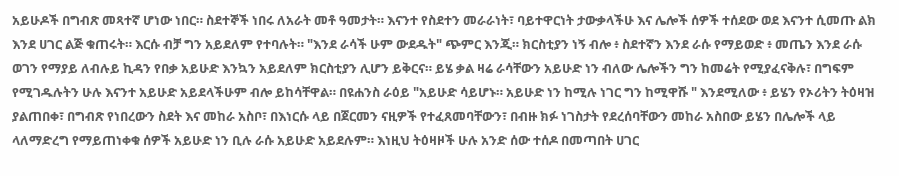አይሁዶች በግብጽ መጻተኛ ሆነው ነበር። ስደተኞች ነበሩ ለአራት መቶ ዓመታት። እናንተ የስደተን መራራነት፣ ባይተዋርነት ታውቃላችሁ እና ሌሎች ሰዎች ተሰደው ወደ እናንተ ሲመጡ ልክ እንደ ሀገር ልጅ ቁጠሩት። እርሱ ብቻ ግን አይደለም የተባሉት። "እንደ ራሳች ሁም ውደዱት" ጭምር እንጂ። ክርስቲያን ነኝ ብሎ ፥ ስደተኛን እንደ ራሱ የማይወድ ፥ መጤን እንደ ራሱ ወገን የማያይ ለብሉይ ኪዳን የበቃ አይሁድ እንኳን አይደለም ክርስቲያን ሊሆን ይቅርና። ይሄ ቃል ዛሬ ራሳቸውን አይሁድ ነን ብለው ሌሎችን ግን ከመሬት የሚያፈናቅሉ፣ በግፍም የሚገዱሉትን ሁሉ እናንተ አይሁድ አይደላችሁም ብሎ ይከሳቸዋል። በዩሐንስ ራዕይ "አይሁድ ሳይሆኑ። አይሁድ ነን ከሚሉ ነገር ግን ከሚዋሹ " እንደሚለው ፥ ይሄን የኦሪትን ትዕዛዝ ያልጠበቀ፣ በግብጽ የነበረውን ስደት እና መከራ አስቦ፣ በእነርሱ ላይ በጀርመን ናዚዎች የተፈጸመባቸውን፣ በብዙ ክፉ ነገስታት የደረሰባቸውን መከራ አስበው ይሄን በሌሎች ላይ ላለማድረግ የማይጠነቀቁ ሰዎች አይሁድ ነን ቢሉ ራሱ አይሁድ አይደሉም። እነዚህ ትዕዛዞች ሁሉ አንድ ሰው ተሰዶ በመጣበት ሀገር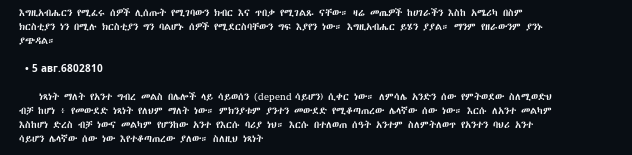እግዚአብሔርን የሚፈሩ ሰዎች ሊሰጡት የሚገባውን ክብር እና ጥበቃ የሚገልጹ ናቸው። ዛሬ መጤዎች ከሀገራችን እስከ አሜሪካ በስም ክርስቲያን ነን በሚሉ ክርስቲያን ግን ባልሆኑ ሰዎች የሚደርስባቸውን ግፍ እያየን ነው። እግዚአብሔር ይሄን ያያል። ማንም የዘራውንም ያንኑ ያጭዳል።

  • 5 авг.6802810

    ነጻነት ማለት የአንተ ግብረ መልስ በሌሎች ላይ ሳይወሰን (depend ሳይሆን) ሲቀር ነው። ለምሳሌ አንድን ሰው የምትወደው ስለሚወድህ ብቻ ከሆነ ፥ የመውደድ ነጻነት የለህም ማለት ነው። ምክንያቱም ያንተን መውደድ የሚቆጣጠረው ሌላኛው ሰው ነው። እርሱ ለአንተ መልካም እስከሆነ ድረስ ብቻ ነውና መልካም የሆንከው አንተ የእርሱ ባሪያ ነህ። እርሱ በተለወጠ ሰዓት አንተም ስለምትለወጥ የአንተን ባህሪ አንተ ሳይሆን ሌላኛው ሰው ነው እየተቆጣጠረው ያለው። ስለዚህ ነጻነት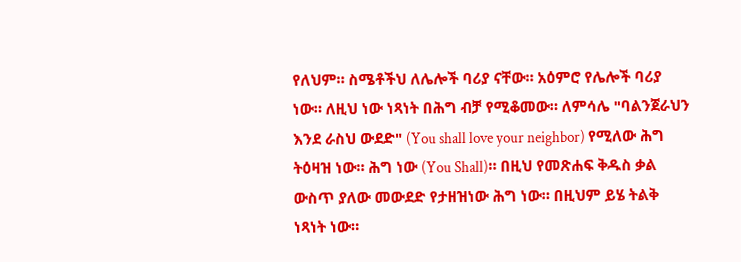የለህም። ስሜቶችህ ለሌሎች ባሪያ ናቸው። አዕምሮ የሌሎች ባሪያ ነው። ለዚህ ነው ነጻነት በሕግ ብቻ የሚቆመው። ለምሳሌ "ባልንጀራህን እንደ ራስህ ውደድ" (You shall love your neighbor) የሚለው ሕግ ትዕዛዝ ነው። ሕግ ነው (You Shall)። በዚህ የመጽሐፍ ቅዱስ ቃል ውስጥ ያለው መውደድ የታዘዝነው ሕግ ነው። በዚህም ይሄ ትልቅ ነጻነት ነው።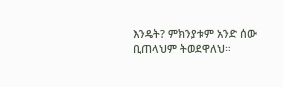እንዴት? ምክንያቱም አንድ ሰው ቢጠላህም ትወደዋለህ።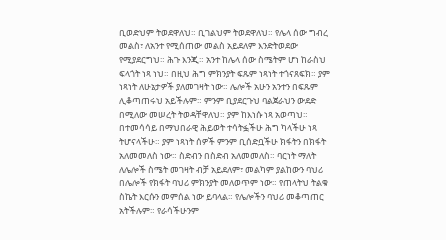ቢወድህም ትወደዋለህ። ቢገልህም ትወደዋለህ። የሌላ ሰው ግብረ መልስ፣ ለአንተ የሚሰጠው መልስ አይደለም እንድትወደው የሚያደርግህ። ሕጉ እንጂ። አንተ ከሌላ ሰው ስሜትም ሆነ ከራስህ ፍላጎት ነጻ ነህ። በዚህ ሕግ ምክንያት ፍጹም ነጻነት ተጎናጸፍክ። ያም ነጻነት ለሁኔታዎች ያለመገዛት ነው። ሌሎች አሁን አንተን በፍጹም ሊቆጣጠሩህ አይችሉም። ምንም ቢያደርጉህ ባልጀራህን ውደድ በሚለው መሠረት ትወዳቸዋለህ። ያም ከእነሱ ነጻ አወጣህ። በተመሳሳይ በማህበራዊ ሕይወት ተሳትፏችሁ ሕግ ካላችሁ ነጻ ትሆናላችሁ። ያም ነጻነት ሰዎች ምንም ቢሰድቧችሁ ክፋትን በክፋት አለመመለስ ነው። ስድብን በስድብ አለመመለስ። ባርነት ማለት ለሌሎች ስሜት መገዛት ብቻ አይደለም፣ መልካም ያልከውን ባህሪ በሌሎች የክፋት ባህሪ ምክንያት መለወጥም ነው። የጠላትህ ትልቁ ስኬት እርሱን መምሰል ነው ይባላል። የሌሎችን ባህሪ መቆጣጠር አትችሉም። የራሳችሁንም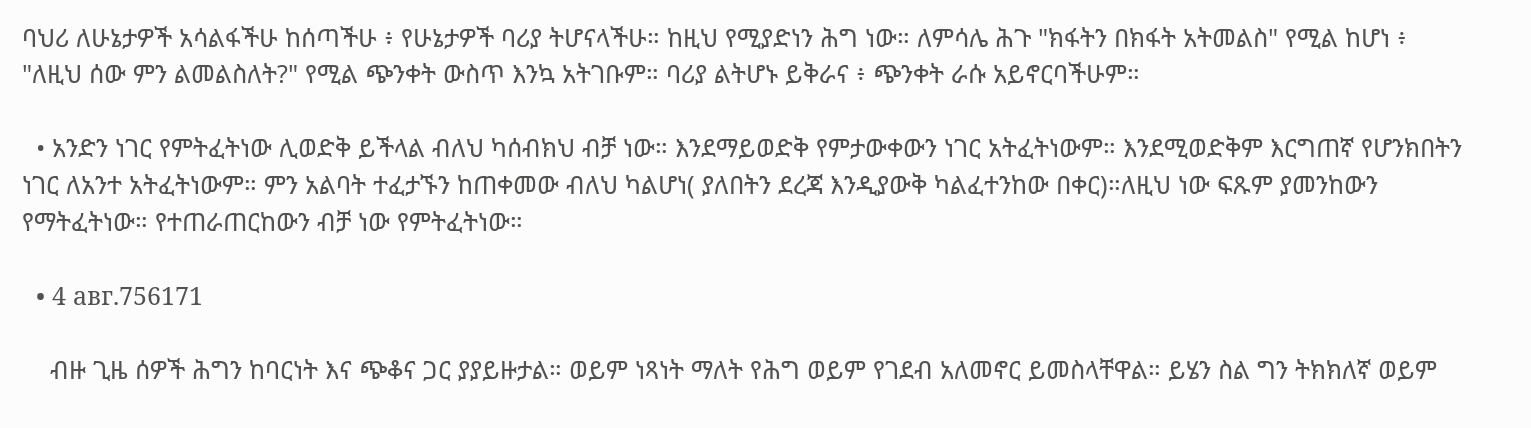ባህሪ ለሁኔታዎች አሳልፋችሁ ከሰጣችሁ ፥ የሁኔታዎች ባሪያ ትሆናላችሁ። ከዚህ የሚያድነን ሕግ ነው። ለምሳሌ ሕጉ "ክፋትን በክፋት አትመልስ" የሚል ከሆነ ፥ "ለዚህ ሰው ምን ልመልስለት?" የሚል ጭንቀት ውስጥ እንኳ አትገቡም። ባሪያ ልትሆኑ ይቅራና ፥ ጭንቀት ራሱ አይኖርባችሁም።

  • አንድን ነገር የምትፈትነው ሊወድቅ ይችላል ብለህ ካሰብክህ ብቻ ነው። እንደማይወድቅ የምታውቀውን ነገር አትፈትነውም። እንደሚወድቅም እርግጠኛ የሆንክበትን ነገር ለአንተ አትፈትነውም። ምን አልባት ተፈታኙን ከጠቀመው ብለህ ካልሆነ( ያለበትን ደረጃ እንዲያውቅ ካልፈተንከው በቀር)።ለዚህ ነው ፍጹም ያመንከውን የማትፈትነው። የተጠራጠርከውን ብቻ ነው የምትፈትነው።

  • 4 авг.756171

    ብዙ ጊዜ ሰዎች ሕግን ከባርነት እና ጭቆና ጋር ያያይዙታል። ወይም ነጻነት ማለት የሕግ ወይም የገደብ አለመኖር ይመስላቸዋል። ይሄን ስል ግን ትክክለኛ ወይም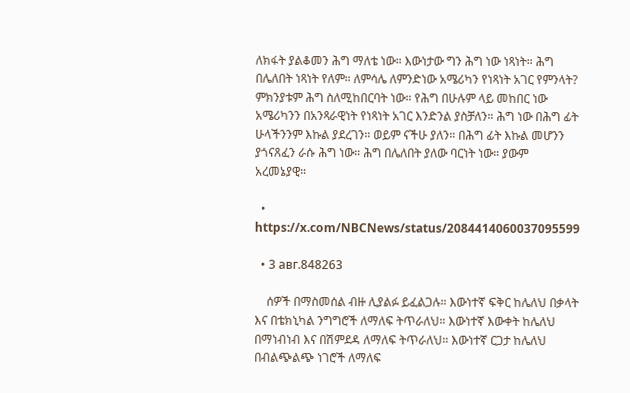ለክፋት ያልቆመን ሕግ ማለቴ ነው። እውነታው ግን ሕግ ነው ነጻነት። ሕግ በሌለበት ነጻነት የለም። ለምሳሌ ለምንድነው አሜሪካን የነጻነት አገር የምንላት? ምክንያቱም ሕግ ስለሚከበርባት ነው። የሕግ በሁሉም ላይ መከበር ነው አሜሪካንን በአንጻራዊነት የነጻነት አገር እንድንል ያስቻለን። ሕግ ነው በሕግ ፊት ሁላችንንም እኩል ያደረገን። ወይም ናችሁ ያለን። በሕግ ፊት እኩል መሆንን ያጎናጸፈን ራሱ ሕግ ነው። ሕግ በሌለበት ያለው ባርነት ነው። ያውም አረመኔያዊ።

  • https://x.com/NBCNews/status/2084414060037095599

  • 3 авг.848263

    ሰዎች በማስመሰል ብዙ ሊያልፉ ይፈልጋሉ። እውነተኛ ፍቅር ከሌለህ በቃላት እና በቴክኒካል ንግግሮች ለማለፍ ትጥራለህ። እውነተኛ እውቀት ከሌለህ በማነብነብ እና በሽምደዳ ለማለፍ ትጥራለህ። እውነተኛ ርጋታ ከሌለህ በብልጭልጭ ነገሮች ለማለፍ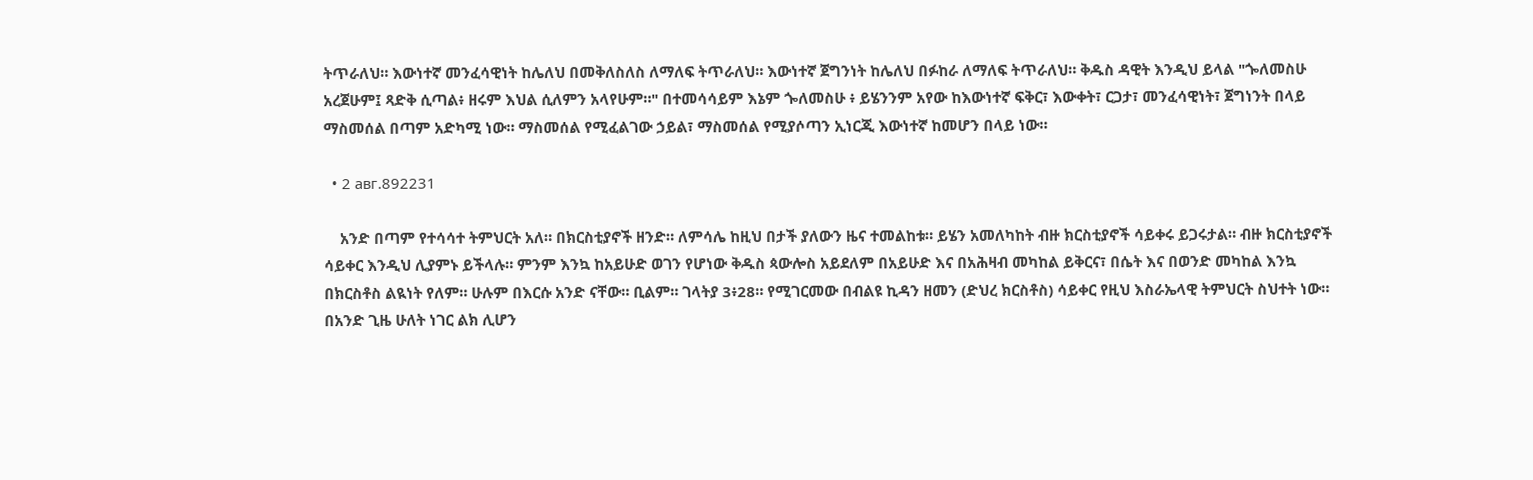ትጥራለህ። እውነተኛ መንፈሳዊነት ከሌለህ በመቅለስለስ ለማለፍ ትጥራለህ። እውነተኛ ጀግንነት ከሌለህ በፉከራ ለማለፍ ትጥራለህ። ቅዱስ ዳዊት እንዲህ ይላል "ጐለመስሁ አረጀሁም፤ ጻድቅ ሲጣል፥ ዘሩም እህል ሲለምን አላየሁም።" በተመሳሳይም እኔም ጐለመስሁ ፥ ይሄንንም አየው ከእውነተኛ ፍቅር፣ እውቀት፣ ርጋታ፣ መንፈሳዊነት፣ ጀግነንት በላይ ማስመሰል በጣም አድካሚ ነው። ማስመሰል የሚፈልገው ኃይል፣ ማስመሰል የሚያሶጣን ኢነርጂ እውነተኛ ከመሆን በላይ ነው።

  • 2 авг.892231

    አንድ በጣም የተሳሳተ ትምህርት አለ። በክርስቲያኖች ዘንድ። ለምሳሌ ከዚህ በታች ያለውን ዜና ተመልከቱ። ይሄን አመለካከት ብዙ ክርስቲያኖች ሳይቀሩ ይጋሩታል። ብዙ ክርስቲያኖች ሳይቀር እንዲህ ሊያምኑ ይችላሉ። ምንም እንኳ ከአይሁድ ወገን የሆነው ቅዱስ ጳውሎስ አይደለም በአይሁድ እና በአሕዛብ መካከል ይቅርና፣ በሴት እና በወንድ መካከል እንኳ በክርስቶስ ልዪነት የለም። ሁሉም በእርሱ አንድ ናቸው። ቢልም። ገላትያ 3፥28። የሚገርመው በብልዩ ኪዳን ዘመን (ድህረ ክርስቶስ) ሳይቀር የዚህ እስራኤላዊ ትምህርት ስህተት ነው። በአንድ ጊዜ ሁለት ነገር ልክ ሊሆን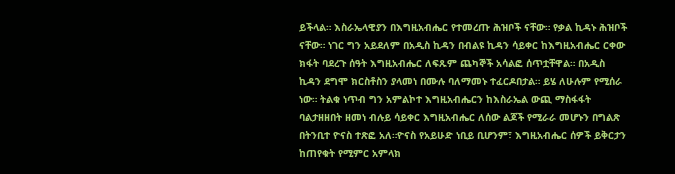ይችላል። እስራኤላዊያን በእግዚአብሔር የተመረጡ ሕዝቦች ናቸው። የቃል ኪዳኑ ሕዝቦች ናቸው። ነገር ግን አይደለም በአዲስ ኪዳን በብልዩ ኪዳን ሳይቀር ከእግዚአብሔር ርቀው ክፋት ባደረጉ ሰዓት እግዚአብሔር ለፍጹም ጨካኞች አሳልፎ ሰጥቷቸዋል። በአዲስ ኪዳን ደግሞ ክርስቶስን ያላመነ በሙሉ ባለማመኑ ተፈርዶበታል። ይሄ ለሁሉም የሚሰራ ነው። ትልቁ ነጥብ ግን አምልኮተ እግዚአብሔርን ከእስራኤል ውጪ ማስፋፋት ባልታዘዘበት ዘመነ ብሉይ ሳይቀር እግዚአብሔር ለሰው ልጆች የሚራራ መሆኑን በግልጽ በትንቢተ ዮናስ ተጽፎ አለ።ዮናስ የአይሁድ ነቢይ ቢሆንም፣ እግዚአብሔር ሰዎች ይቅርታን ከጠየቁት የሚምር አምላክ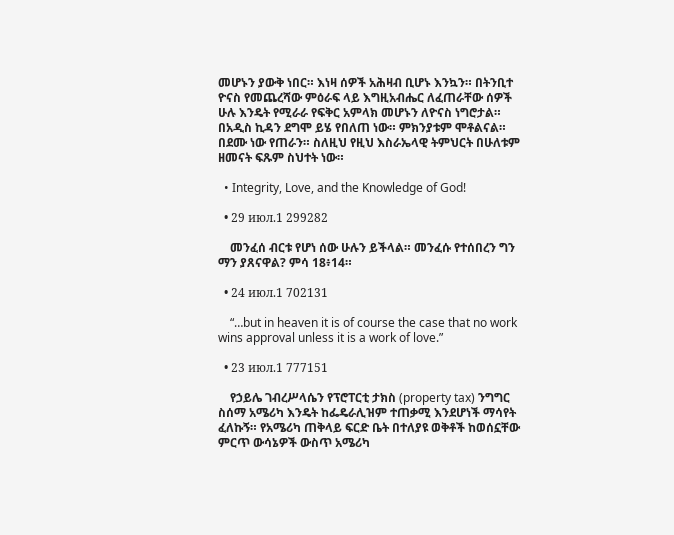መሆኑን ያውቅ ነበር። እነዛ ሰዎች አሕዛብ ቢሆኑ እንኳን። በትንቢተ ዮናስ የመጨረሻው ምዕራፍ ላይ እግዚአብሔር ለፈጠራቸው ሰዎች ሁሉ እንዴት የሚራራ የፍቅር አምላክ መሆኑን ለዮናስ ነግሮታል። በአዲስ ኪዳን ደግሞ ይሄ የበለጠ ነው። ምክንያቱም ሞቶልናል። በደሙ ነው የጠራን። ስለዚህ የዚህ እስራኤላዊ ትምህርት በሁለቱም ዘመናት ፍጹም ስህተት ነው።

  • Integrity, Love, and the Knowledge of God!

  • 29 июл.1 299282

    መንፈሰ ብርቱ የሆነ ሰው ሁሉን ይችላል። መንፈሱ የተሰበረን ግን ማን ያጸናዋል? ምሳ 18፥14።

  • 24 июл.1 702131

    “…but in heaven it is of course the case that no work wins approval unless it is a work of love.”

  • 23 июл.1 777151

    የኃይሌ ገብረሥላሴን የፕሮፐርቲ ታክስ (property tax) ንግግር ስሰማ አሜሪካ እንዴት ከፌዴራሊዝም ተጠቃሚ እንደሆነች ማሳየት ፈለኩኝ። የአሜሪካ ጠቅላይ ፍርድ ቤት በተለያዩ ወቅቶች ከወሰኗቸው ምርጥ ውሳኔዎች ውስጥ አሜሪካ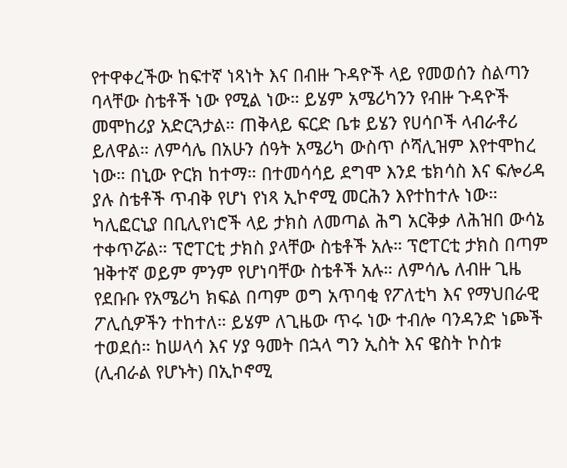የተዋቀረችው ከፍተኛ ነጻነት እና በብዙ ጉዳዮች ላይ የመወሰን ስልጣን ባላቸው ስቴቶች ነው የሚል ነው። ይሄም አሜሪካንን የብዙ ጉዳዮች መሞከሪያ አድርጓታል። ጠቅላይ ፍርድ ቤቱ ይሄን የሀሳቦች ላብራቶሪ ይለዋል። ለምሳሌ በአሁን ሰዓት አሜሪካ ውስጥ ሶሻሊዝም እየተሞከረ ነው። በኒው ዮርክ ከተማ። በተመሳሳይ ደግሞ እንደ ቴክሳስ እና ፍሎሪዳ ያሉ ስቴቶች ጥብቅ የሆነ የነጻ ኢኮኖሚ መርሕን እየተከተሉ ነው። ካሊፎርኒያ በቢሊየነሮች ላይ ታክስ ለመጣል ሕግ አርቅቃ ለሕዝበ ውሳኔ ተቀጥሯል። ፕሮፐርቲ ታክስ ያላቸው ስቴቶች አሉ። ፕሮፐርቲ ታክስ በጣም ዝቅተኛ ወይም ምንም የሆነባቸው ስቴቶች አሉ። ለምሳሌ ለብዙ ጊዜ የደቡቡ የአሜሪካ ክፍል በጣም ወግ አጥባቂ የፖለቲካ እና የማህበራዊ ፖሊሲዎችን ተከተለ። ይሄም ለጊዜው ጥሩ ነው ተብሎ ባንዳንድ ነጮች ተወደሰ። ከሠላሳ እና ሃያ ዓመት በኋላ ግን ኢስት እና ዌስት ኮስቱ (ሊብራል የሆኑት) በኢኮኖሚ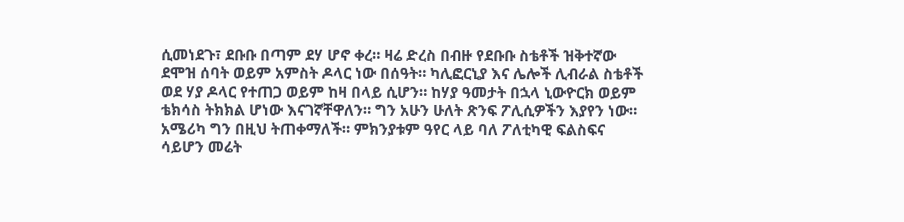ሲመነደጉ፣ ደቡቡ በጣም ደሃ ሆኖ ቀረ። ዛሬ ድረስ በብዙ የደቡቡ ስቴቶች ዝቅተኛው ደሞዝ ሰባት ወይም አምስት ዶላር ነው በሰዓት። ካሊፎርኒያ እና ሌሎች ሊብራል ስቴቶች ወደ ሃያ ዶላር የተጠጋ ወይም ከዛ በላይ ሲሆን። ከሃያ ዓመታት በኋላ ኒውዮርክ ወይም ቴክሳስ ትክክል ሆነው እናገኛቸዋለን። ግን አሁን ሁለት ጽንፍ ፖሊሲዎችን እያየን ነው። አሜሪካ ግን በዚህ ትጠቀማለች። ምክንያቱም ዓየር ላይ ባለ ፖለቲካዊ ፍልስፍና ሳይሆን መሬት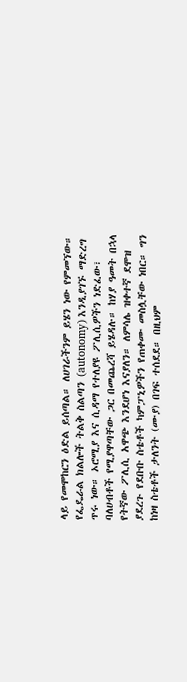ላይ የመሞከርን ዕድል ይሰጣል። ለሀገራችንም ይሄን ነው የምመኘው። የፌዴራል ክልሎች ትልቅ ስልጣን (autonomy) እንዲያገኙ ማድረግ ጥሩ ነው። ኦሮሚያ እና ሲዳማ የተለያዩ ፖሊሲዎችን ነድፈው፣ ባለሀብቶች የሚያዋጣቸው ጋር በመጨረሻ ይሄዳሉ። ከሃያ ዓመት በኋላ የትኛው ፖሊሲ አዋጭ እንደሆነ እናያለን። ለምሳሌ ዝቀተኛ ደሞዝ ያደረጉ የደቡቡ ስቴቶች ካምፓኒዎችን የጠቀሙ መስሏቸው ነበር። ግን ከነዛ ስቴቶች ታለንት (ሙያ) በገፍ ተሰደደ። በዚህም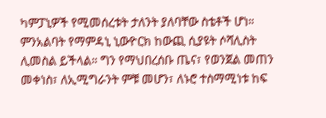ካምፓኒዎች የሚመሰረቱት ታለንት ያለባቸው ስቴቶች ሆነ። ምንአልባት የማምዳኒ ኒውዮርክ ከውጪ ሲያዩት ሶሻሊስት ሊመስል ይችላል። ግን የማህበረሰቡ ጤና፣ የወንጀል መጠን መቀነስ፣ ለኢሚግራንት ምቹ መሆን፣ ለኑሮ ተስማሚነቱ ከፍ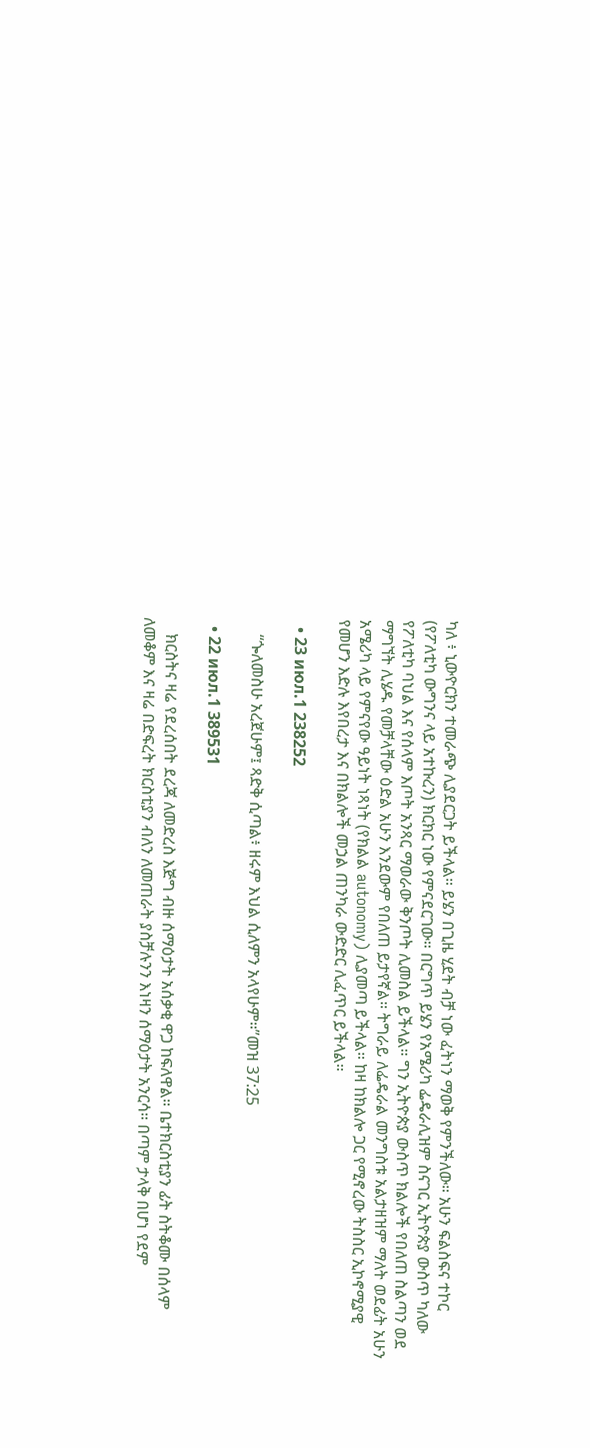ካለ ፥ ኒውዮርክን ተመራጭ ሊያደርጋት ይችላል። ይሄን በጊዜ ሂደት ብቻ ነው ፈትነን ማወቅ የምንችለው። አሁን ፍልስፍና ተኮር (የፖለቲካ ውግንና ላይ አተኩረን) ክርክር ነው የምናደርገው። በርግጥ ይሄን የአሜሪካ ፌዴራሊዝም ስናገር ኢትዮጵያ ውስጥ ካለው የፖለቲካ ባህል እና የሰላም እጦት አንጻር ማወራው ቅንጦት ሊመስል ይችላል። ግን ኢትዮጵያ ውስጥ ክልሎች የበለጠ ስልጣን ወደ ማግኘት ሊሄዱ የመቻላቸው ዕድል አሁን እንደውም የበለጠ ይታየኛል። ትግራይ ለፌዴራል መንግስቱ አልታዘዝም ማለት ወደፊት አሁን አሜሪካ ላይ የምናየው ዓይነት ነጻነት (የክልል autonomy) ሊያመጣ ይችላል። ከዛ ከክልሎ ጋር የሚኖረው ትስስር ኢኮኖሚያዊ የመሆን እድሉ እየበረታ እና በክልሎች መኃል ጠንካራ ውድድር ሊፈጥር ይችላል።

  • 23 июл.1 238252

    “ጐለመስሁ አረጀሁም፤ ጻድቅ ሲጣል፥ ዘሩም እህል ሲለምን አላየሁም።”መዝ 37:25

  • 22 июл.1 389531

    ክርስትና ዛሬ የደረሰበት ደረጃ ለመድረስ እጅግ ብዙ ሰማዕታት አሰቃቂ ዋጋ ከፍለዋል። ቤተክርስቲያን ፊት ስትቆሙ በሰላም ለመቆም እና ዛሬ በድፍረት ክርስቲያን ብለን ለመጠራት ያስቻሉንን እነዛን ሰማዕታት አንርሳ። በጣም ታላቅ በሆነ የደም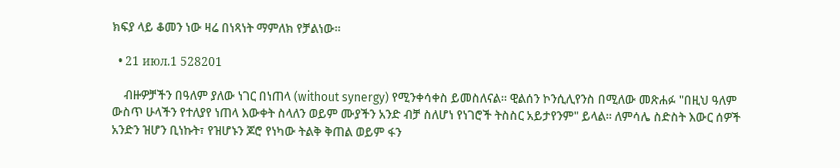ክፍያ ላይ ቆመን ነው ዛሬ በነጻነት ማምለክ የቻልነው።

  • 21 июл.1 528201

    ብዙዎቻችን በዓለም ያለው ነገር በነጠላ (without synergy) የሚንቀሳቀስ ይመስለናል። ዊልሰን ኮንሲሊየንስ በሚለው መጽሐፉ "በዚህ ዓለም ውስጥ ሁላችን የተለያየ ነጠላ እውቀት ስላለን ወይም ሙያችን አንድ ብቻ ስለሆነ የነገሮች ትስስር አይታየንም" ይላል። ለምሳሌ ስድስት እውር ሰዎች አንድን ዝሆን ቢነኩት፣ የዝሆኑን ጆሮ የነካው ትልቅ ቅጠል ወይም ፋን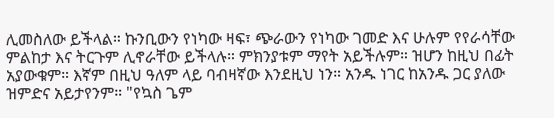ሊመስለው ይችላል። ኩንቢውን የነካው ዛፍ፣ ጭራውን የነካው ገመድ እና ሁሉም የየራሳቸው ምልከታ እና ትርጉም ሊኖራቸው ይችላሉ። ምክንያቱም ማየት አይችሉም። ዝሆን ከዚህ በፊት አያውቁም። እኛም በዚህ ዓለም ላይ ባብዛኛው እንደዚህ ነን። አንዱ ነገር ከአንዱ ጋር ያለው ዝምድና አይታየንም። "የኳስ ጌም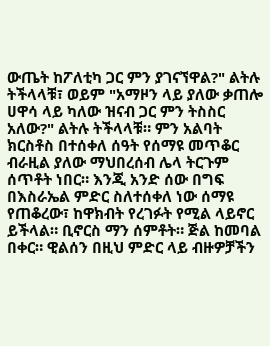ውጤት ከፖለቲካ ጋር ምን ያገናኘዋል?" ልትሉ ትችላላቹ፣ ወይም "አማዞን ላይ ያለው ቃጠሎ ሀዋሳ ላይ ካለው ዝናብ ጋር ምን ትስስር አለው?" ልትሉ ትችላላቹ። ምን አልባት ክርስቶስ በተሰቀለ ሰዓት የሰማዩ መጥቆር ብራዚል ያለው ማህበረሰብ ሌላ ትርጉም ሰጥቶት ነበር። እንጂ አንድ ሰው በግፍ በእስራኤል ምድር ስለተሰቀለ ነው ሰማዩ የጠቆረው፣ ከዋክብት የረገፉት የሚል ላይኖር ይችላል። ቢኖርስ ማን ሰምቶት። ጅል ከመባል በቀር። ዊልሰን በዚህ ምድር ላይ ብዙዎቻችን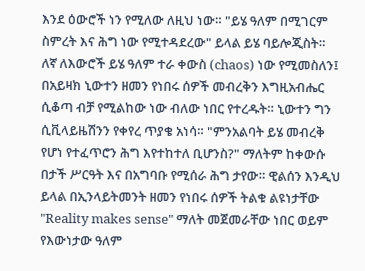እንደ ዕውሮች ነን የሚለው ለዚህ ነው። "ይሄ ዓለም በሚገርም ስምረት እና ሕግ ነው የሚተዳደረው" ይላል ይሄ ባይሎጂስት። ለኛ ለእውሮች ይሄ ዓለም ተራ ቀውስ (chaos) ነው የሚመስለን፤ በአይዛክ ኒውተን ዘመን የነበሩ ሰዎች መብረቅን እግዚአብሔር ሲቆጣ ብቻ የሚልከው ነው ብለው ነበር የተረዱት። ኒውተን ግን ሲቪላይዜሽንን የቀየረ ጥያቄ አነሳ። "ምንአልባት ይሄ መብረቅ የሆነ የተፈጥሮን ሕግ እየተከተለ ቢሆንስ?" ማለትም ከቀውሱ በታች ሥርዓት እና በአግባቡ የሚሰራ ሕግ ታየው። ዊልሰን እንዲህ ይላል በኢንላይትመንት ዘመን የነበሩ ሰዎች ትልቁ ልዩነታቸው "Reality makes sense" ማለት መጀመራቸው ነበር ወይም የእውነታው ዓለም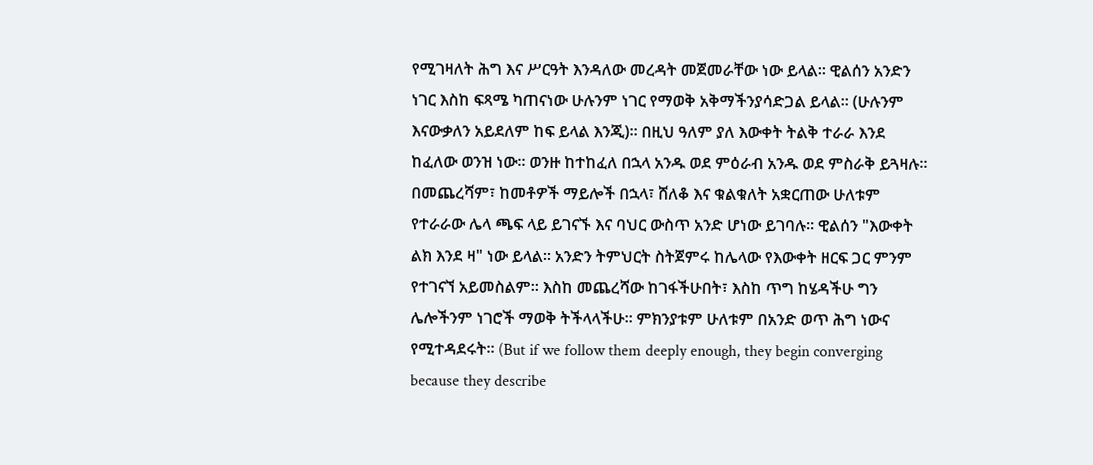የሚገዛለት ሕግ እና ሥርዓት እንዳለው መረዳት መጀመራቸው ነው ይላል። ዊልሰን አንድን ነገር እስከ ፍጻሜ ካጠናነው ሁሉንም ነገር የማወቅ አቅማችንያሳድጋል ይላል። (ሁሉንም እናውቃለን አይደለም ከፍ ይላል እንጂ)። በዚህ ዓለም ያለ እውቀት ትልቅ ተራራ እንደ ከፈለው ወንዝ ነው። ወንዙ ከተከፈለ በኋላ አንዱ ወደ ምዕራብ አንዱ ወደ ምስራቅ ይጓዛሉ። በመጨረሻም፣ ከመቶዎች ማይሎች በኋላ፣ ሸለቆ እና ቁልቁለት አቋርጠው ሁለቱም የተራራው ሌላ ጫፍ ላይ ይገናኙ እና ባህር ውስጥ አንድ ሆነው ይገባሉ። ዊልሰን "እውቀት ልክ እንደ ዛ" ነው ይላል። አንድን ትምህርት ስትጀምሩ ከሌላው የእውቀት ዘርፍ ጋር ምንም የተገናኘ አይመስልም። እስከ መጨረሻው ከገፋችሁበት፣ እስከ ጥግ ከሄዳችሁ ግን ሌሎችንም ነገሮች ማወቅ ትችላላችሁ። ምክንያቱም ሁለቱም በአንድ ወጥ ሕግ ነውና የሚተዳደሩት። (But if we follow them deeply enough, they begin converging because they describe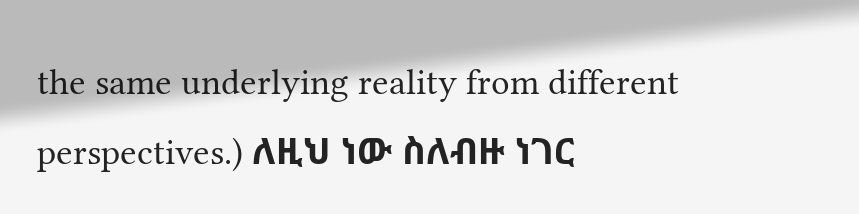the same underlying reality from different perspectives.) ለዚህ ነው ስለብዙ ነገር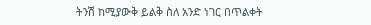ትንሽ ከሚያውቅ ይልቅ ስለ አንድ ነገር በጥልቀት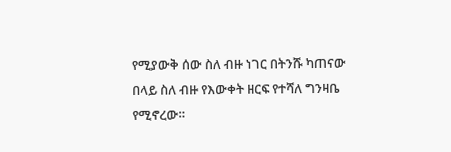የሚያውቅ ሰው ስለ ብዙ ነገር በትንሹ ካጠናው በላይ ስለ ብዙ የእውቀት ዘርፍ የተሻለ ግንዛቤ የሚኖረው።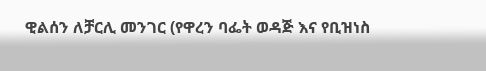ዊልሰን ለቻርሊ መንገር (የዋረን ባፌት ወዳጅ እና የቢዝነስ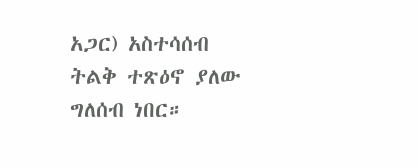አጋር) አስተሳሰብ ትልቅ ተጽዕኖ ያለው ግለሰብ ነበር።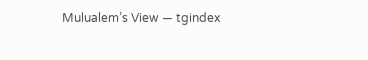Mulualem’s View — tgindex